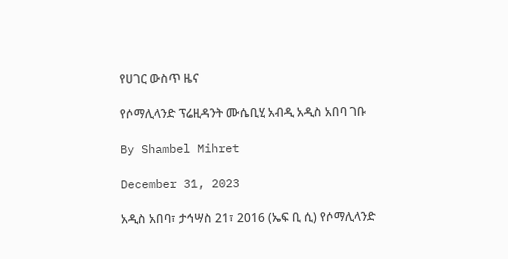የሀገር ውስጥ ዜና

የሶማሊላንድ ፕሬዚዳንት ሙሴቢሂ አብዲ አዲስ አበባ ገቡ

By Shambel Mihret

December 31, 2023

አዲስ አበባ፣ ታኅሣስ 21፣ 2016 (ኤፍ ቢ ሲ) የሶማሊላንድ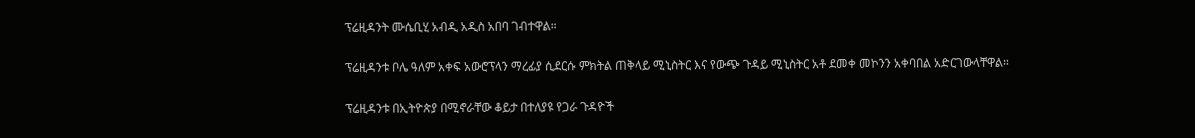ፕሬዚዳንት ሙሴቢሂ አብዲ አዲስ አበባ ገብተዋል።

ፕሬዚዳንቱ ቦሌ ዓለም አቀፍ አውሮፕላን ማረፊያ ሲደርሱ ምክትል ጠቅላይ ሚኒስትር እና የውጭ ጉዳይ ሚኒስትር አቶ ደመቀ መኮንን አቀባበል አድርገውላቸዋል።

ፕሬዚዳንቱ በኢትዮጵያ በሚኖራቸው ቆይታ በተለያዩ የጋራ ጉዳዮች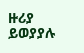ዙሪያ ይወያያሉ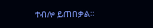ተብሎ ይጠበቃል።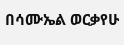በሳሙኤል ወርቃየሁ